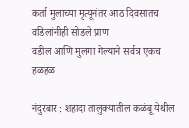कर्ता मुलाच्या मृत्यूनंतर आठ दिवसातच वडिलांनीही सोडले प्राण
वडील आणि मुलगा गेल्याने सर्वत्र एकच हळहळ

नंदुरबार : शहादा तालुक्यातील कळंबू येथील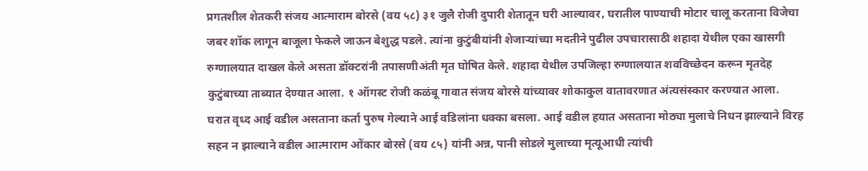प्रगतशील शेतकरी संजय आत्माराम बोरसे (वय ५८) ३१ जुलै रोजी दुपारी शेतातून घरी आल्यावर, घरातील पाण्याची मोटार चालू करताना विजेचा जबर शॉक लागून बाजूला फेकले जाऊन बेशुद्ध पडले. त्यांना कुटुंबीयांनी शेजाऱ्यांच्या मदतीने पुढील उपचारासाठी शहादा येथील एका खासगी रुग्णालयात दाखल केले असता डॉक्टरांनी तपासणीअंती मृत घोषित केले. शहादा येथील उपजिल्हा रुग्णालयात शवविच्छेदन करून मृतदेह कुटुंबाच्या ताब्यात देण्यात आला. १ ऑगस्ट रोजी कळंबू गावात संजय बोरसे यांच्यावर शोकाकुल वातावरणात अंत्यसंस्कार करण्यात आला.
घरात वृध्द आई वडील असताना कर्ता पुरुष गेल्याने आई वडिलांना धक्का बसला. आई वडील हयात असताना मोठ्या मुलाचे निधन झाल्याने विरह सहन न झाल्याने वडील आत्माराम ओंकार बोरसे (वय ८५) यांनी अन्न, पानी सोडले मुलाच्या मृत्यूआधी त्यांची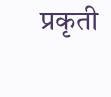प्रकृती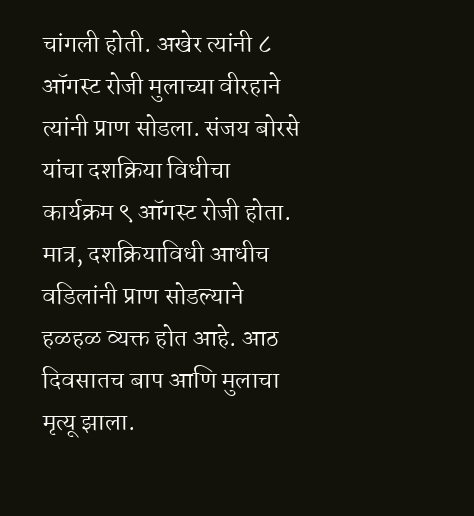चांगली होती. अखेर त्यांनी ८ ऑगस्ट रोजी मुलाच्या वीरहाने त्यांनी प्राण सोडला. संजय बोरसे यांचा दशक्रिया विधीचा कार्यक्रम ९ ऑगस्ट रोजी होता. मात्र, दशक्रियाविधी आधीच वडिलांनी प्राण सोडल्याने हळहळ व्यक्त होत आहे. आठ दिवसातच बाप आणि मुलाचा मृत्यू झाला.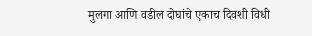मुलगा आणि वडील दोघांचे एकाच दिवशी विधी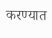करण्यात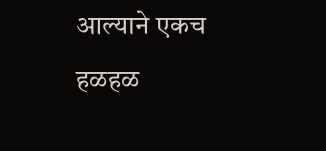आल्याने एकच हळहळ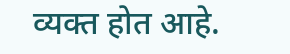व्यक्त होत आहे.